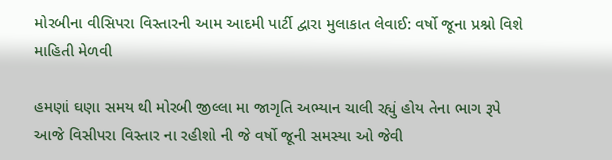મોરબીના વીસિપરા વિસ્તારની આમ આદમી પાર્ટી દ્વારા મુલાકાત લેવાઈ: વર્ષો જૂના પ્રશ્નો વિશે માહિતી મેળવી

હમણાં ઘણા સમય થી મોરબી જીલ્લા મા જાગૃતિ અભ્યાન ચાલી રહ્યું હોય તેના ભાગ રૂપે આજે વિસીપરા વિસ્તાર ના રહીશો ની જે વર્ષો જૂની સમસ્યા ઓ જેવી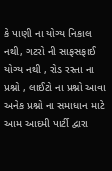કે પાણી ના યોગ્ય નિકાલ નથી, ગટરો ની સાફસફાઈ યોગ્ય નથી , રોડ રસ્તા ના પ્રશ્નો , લાઈટો ના પ્રશ્નો આવા અનેક પ્રશ્નો ના સમાધાન માટે આમ આદમી પાર્ટી દ્વારા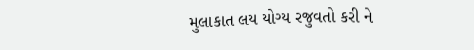મુલાકાત લય યોગ્ય રજુવતો કરી ને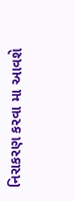નિરાકરણ કરવા મા આવશે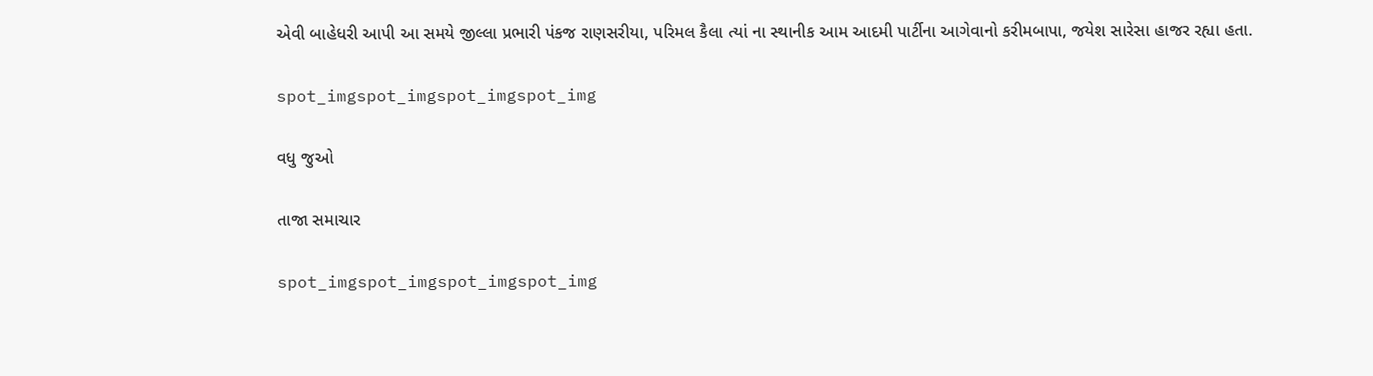એવી બાહેધરી આપી આ સમયે જીલ્લા પ્રભારી પંકજ રાણસરીયા, પરિમલ કૈલા ત્યાં ના સ્થાનીક આમ આદમી પાર્ટીના આગેવાનો કરીમબાપા, જયેશ સારેસા હાજર રહ્યા હતા.

spot_imgspot_imgspot_imgspot_img

વધુ જુઓ

તાજા સમાચાર

spot_imgspot_imgspot_imgspot_img